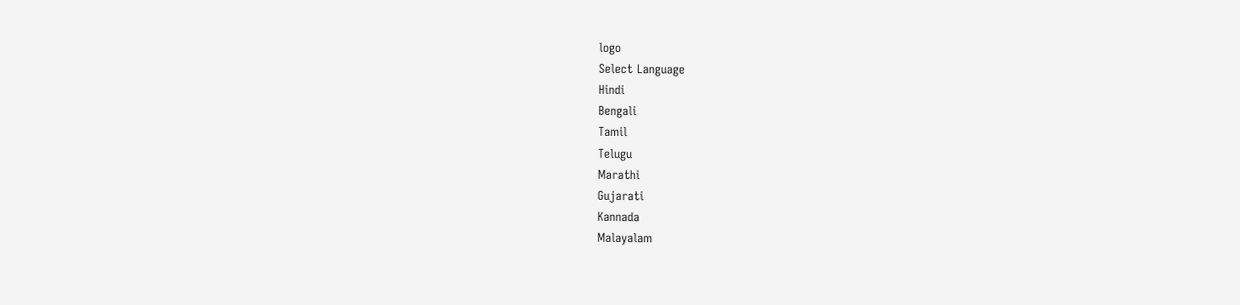logo
Select Language
Hindi
Bengali
Tamil
Telugu
Marathi
Gujarati
Kannada
Malayalam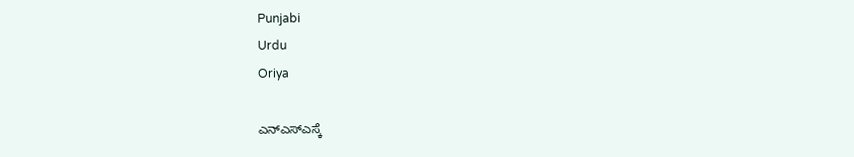Punjabi
Urdu
Oriya

ಎನ್ಎಸ್ಎಸ್ಕೆ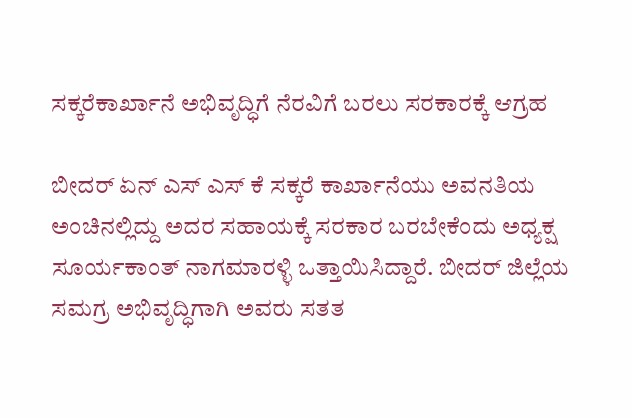ಸಕ್ಕರೆಕಾರ್ಖಾನೆ ಅಭಿವೃದ್ಧಿಗೆ ನೆರವಿಗೆ ಬರಲು ಸರಕಾರಕ್ಕೆ ಆಗ್ರಹ

ಬೀದರ್ ಏನ್ ಎಸ್ ಎಸ್ ಕೆ ಸಕ್ಕರೆ ಕಾರ್ಖಾನೆಯು ಅವನತಿಯ ಅಂಚಿನಲ್ಲಿದ್ದು ಅದರ ಸಹಾಯಕ್ಕೆ ಸರಕಾರ ಬರಬೇಕೆಂದು ಅಧ್ಯಕ್ಷ ಸೂರ್ಯಕಾಂತ್ ನಾಗಮಾರಳ್ಳಿ ಒತ್ತಾಯಿಸಿದ್ದಾರೆ. ಬೀದರ್ ಜಿಲ್ಲೆಯ ಸಮಗ್ರ ಅಭಿವೃದ್ಧಿಗಾಗಿ ಅವರು ಸತತ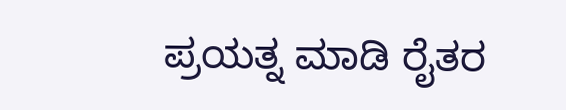ಪ್ರಯತ್ನ ಮಾಡಿ ರೈತರ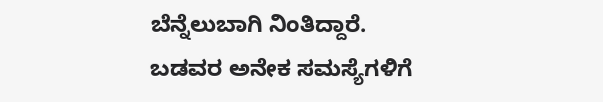ಬೆನ್ನೆಲುಬಾಗಿ ನಿಂತಿದ್ದಾರೆ. ಬಡವರ ಅನೇಕ ಸಮಸ್ಯೆಗಳಿಗೆ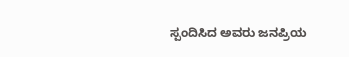ಸ್ಪಂದಿಸಿದ ಅವರು ಜನಪ್ರಿಯ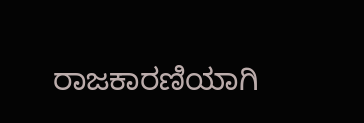ರಾಜಕಾರಣಿಯಾಗಿ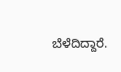ಬೆಳೆದಿದ್ದಾರೆ.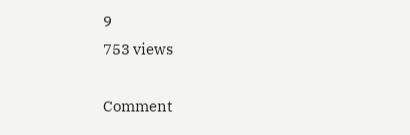9
753 views

Comment